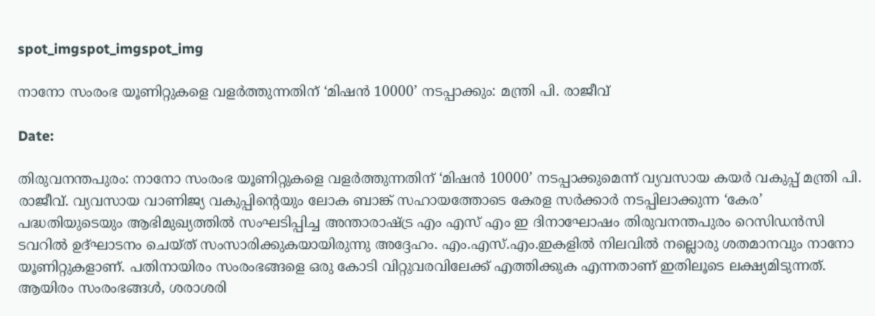spot_imgspot_imgspot_img

നാനോ സംരംഭ യൂണിറ്റുകളെ വളർത്തുന്നതിന് ‘മിഷൻ 10000’ നടപ്പാക്കും: മന്ത്രി പി. രാജീവ്

Date:

തിരുവനന്തപുരം: നാനോ സംരംഭ യൂണിറ്റുകളെ വളർത്തുന്നതിന് ‘മിഷൻ 10000’ നടപ്പാക്കുമെന്ന് വ്യവസായ കയർ വകുപ്പ് മന്ത്രി പി. രാജീവ്. വ്യവസായ വാണിജ്യ വകുപ്പിന്റെയും ലോക ബാങ്ക് സഹായത്തോടെ കേരള സർക്കാർ നടപ്പിലാക്കുന്ന ‘കേര’ പദ്ധതിയുടെയും ആഭിമുഖ്യത്തിൽ സംഘടിപ്പിച്ച അന്താരാഷ്ട്ര എം എസ് എം ഇ ദിനാഘോഷം തിരുവനന്തപുരം റെസിഡൻസി ടവറിൽ ഉദ്ഘാടനം ചെയ്ത് സംസാരിക്കുകയായിരുന്നു അദ്ദേഹം. എം.എസ്.എം.ഇകളിൽ നിലവിൽ നല്ലൊരു ശതമാനവും നാനോ യൂണിറ്റുകളാണ്. പതിനായിരം സംരംഭങ്ങളെ ഒരു കോടി വിറ്റുവരവിലേക്ക് എത്തിക്കുക എന്നതാണ് ഇതിലൂടെ ലക്ഷ്യമിടുന്നത്. ആയിരം സംരംഭങ്ങൾ, ശരാശരി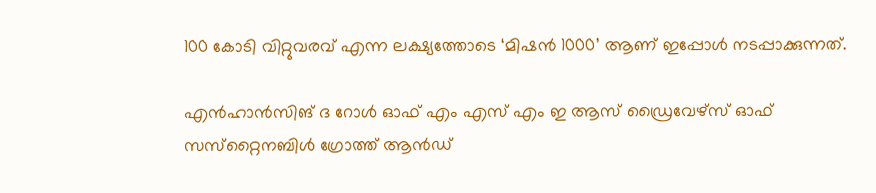100 കോടി വിറ്റുവരവ് എന്ന ലക്ഷ്യത്തോടെ ‘മിഷൻ 1000’ ആണ് ഇപ്പോൾ നടപ്പാക്കുന്നത്.

എൻഹാൻസിങ് ദ റോൾ ഓഫ് എം എസ് എം ഇ ആസ് ഡ്രൈവേഴ്‌സ് ഓഫ് സസ്‌റ്റൈനബിൾ ഗ്രോത്ത് ആൻഡ്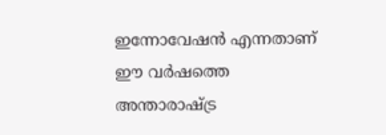ഇന്നോവേഷൻ എന്നതാണ് ഈ വർഷത്തെ അന്താരാഷ്ട്ര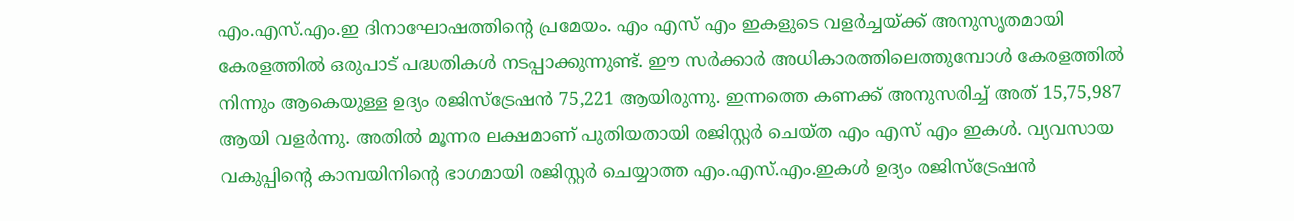എം.എസ്.എം.ഇ ദിനാഘോഷത്തിന്റെ പ്രമേയം. എം എസ് എം ഇകളുടെ വളർച്ചയ്ക്ക് അനുസൃതമായി കേരളത്തിൽ ഒരുപാട് പദ്ധതികൾ നടപ്പാക്കുന്നുണ്ട്. ഈ സർക്കാർ അധികാരത്തിലെത്തുമ്പോൾ കേരളത്തിൽ നിന്നും ആകെയുള്ള ഉദ്യം രജിസ്ട്രേഷൻ 75,221 ആയിരുന്നു. ഇന്നത്തെ കണക്ക് അനുസരിച്ച് അത് 15,75,987 ആയി വളർന്നു. അതിൽ മൂന്നര ലക്ഷമാണ് പുതിയതായി രജിസ്റ്റർ ചെയ്ത എം എസ് എം ഇകൾ. വ്യവസായ വകുപ്പിന്റെ കാമ്പയിനിന്റെ ഭാഗമായി രജിസ്റ്റർ ചെയ്യാത്ത എം.എസ്.എം.ഇകൾ ഉദ്യം രജിസ്‌ട്രേഷൻ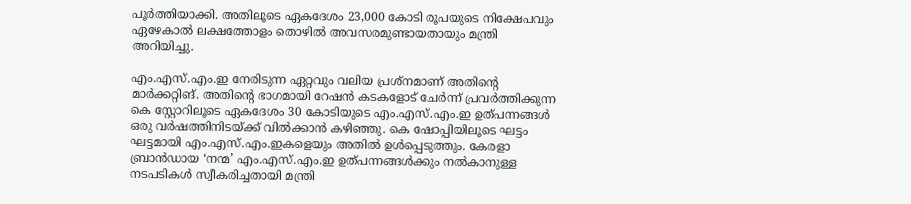പൂർത്തിയാക്കി. അതിലൂടെ ഏകദേശം 23,000 കോടി രൂപയുടെ നിക്ഷേപവും ഏഴേകാൽ ലക്ഷത്തോളം തൊഴിൽ അവസരമുണ്ടായതായും മന്ത്രി അറിയിച്ചു.

എം.എസ്.എം.ഇ നേരിടുന്ന ഏറ്റവും വലിയ പ്രശ്‌നമാണ് അതിന്റെ മാർക്കറ്റിങ്. അതിന്റെ ഭാഗമായി റേഷൻ കടകളോട് ചേർന്ന് പ്രവർത്തിക്കുന്ന കെ സ്റ്റോറിലൂടെ ഏകദേശം 30 കോടിയുടെ എം.എസ്.എം.ഇ ഉത്പന്നങ്ങൾ ഒരു വർഷത്തിനിടയ്ക്ക് വിൽക്കാൻ കഴിഞ്ഞു. കെ ഷോപ്പിയിലൂടെ ഘട്ടം ഘട്ടമായി എം.എസ്.എം.ഇകളെയും അതിൽ ഉൾപ്പെടുത്തും. കേരളാ ബ്രാൻഡായ ‘നന്മ’ എം.എസ്.എം.ഇ ഉത്പന്നങ്ങൾക്കും നൽകാനുള്ള നടപടികൾ സ്വീകരിച്ചതായി മന്ത്രി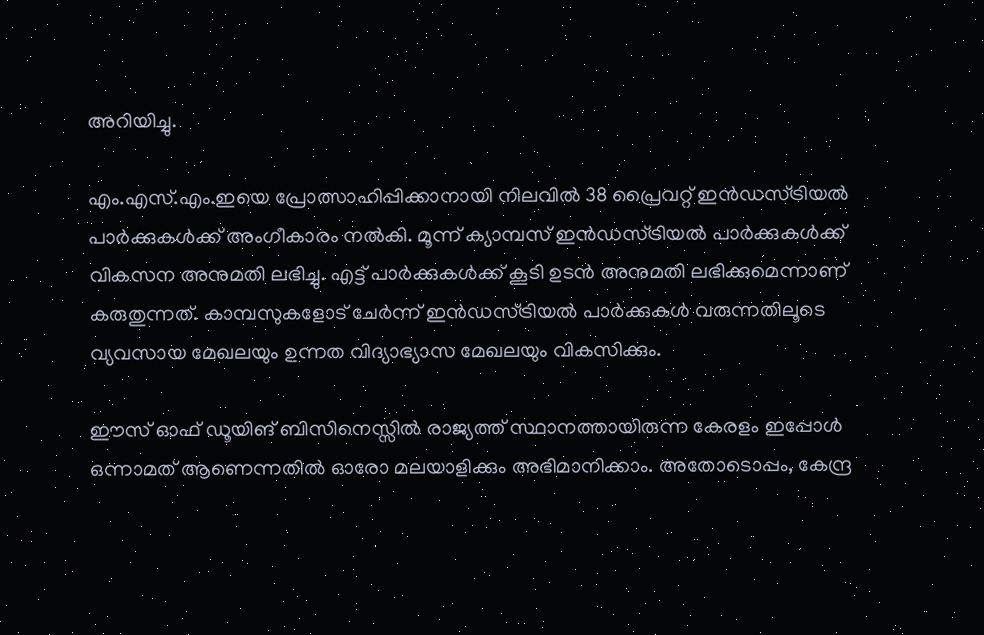അറിയിച്ചു.

എം.എസ്.എം.ഇയെ പ്രോത്സാഹിപ്പിക്കാനായി നിലവിൽ 38 പ്രൈവറ്റ് ഇൻഡസ്ട്രിയൽ പാർക്കുകൾക്ക് അംഗീകാരം നൽകി. മൂന്ന് ക്യാമ്പസ് ഇൻഡസ്ട്രിയൽ പാർക്കുകൾക്ക് വികസന അനുമതി ലഭിച്ചു. എട്ട് പാർക്കുകൾക്ക് കൂടി ഉടൻ അനുമതി ലഭിക്കുമെന്നാണ് കരുതുന്നത്. കാമ്പസുകളോട് ചേർന്ന് ഇൻഡസ്ട്രിയൽ പാർക്കുകൾ വരുന്നതിലൂടെ വ്യവസായ മേഖലയും ഉന്നത വിദ്യാഭ്യാസ മേഖലയും വികസിക്കും.

ഈസ് ഓഫ് ഡൂയിങ് ബിസിനെസ്സിൽ രാജ്യത്ത് സ്ഥാനത്തായിരുന്ന കേരളം ഇപ്പോൾ ഒന്നാമത് ആണെന്നതിൽ ഓരോ മലയാളിക്കും അഭിമാനിക്കാം. അതോടൊപ്പം, കേന്ദ്ര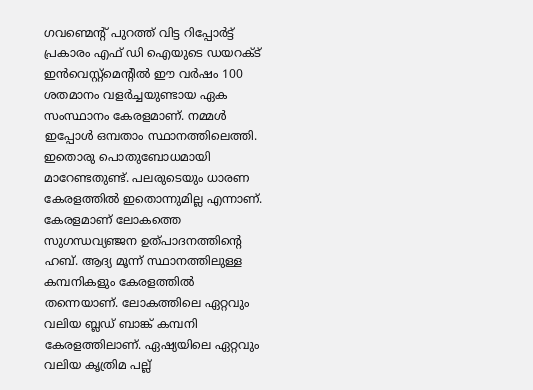ഗവണ്മെന്റ് പുറത്ത് വിട്ട റിപ്പോർട്ട് പ്രകാരം എഫ് ഡി ഐയുടെ ഡയറക്ട് ഇൻവെസ്റ്റ്‌മെന്റിൽ ഈ വർഷം 100 ശതമാനം വളർച്ചയുണ്ടായ ഏക സംസ്ഥാനം കേരളമാണ്. നമ്മൾ ഇപ്പോൾ ഒമ്പതാം സ്ഥാനത്തിലെത്തി. ഇതൊരു പൊതുബോധമായി മാറേണ്ടതുണ്ട്. പലരുടെയും ധാരണ കേരളത്തിൽ ഇതൊന്നുമില്ല എന്നാണ്. കേരളമാണ് ലോകത്തെ സുഗന്ധവ്യഞ്ജന ഉത്പാദനത്തിന്റെ ഹബ്. ആദ്യ മൂന്ന് സ്ഥാനത്തിലുള്ള കമ്പനികളും കേരളത്തിൽ തന്നെയാണ്. ലോകത്തിലെ ഏറ്റവും വലിയ ബ്ലഡ് ബാങ്ക് കമ്പനി കേരളത്തിലാണ്. ഏഷ്യയിലെ ഏറ്റവും വലിയ കൃത്രിമ പല്ല്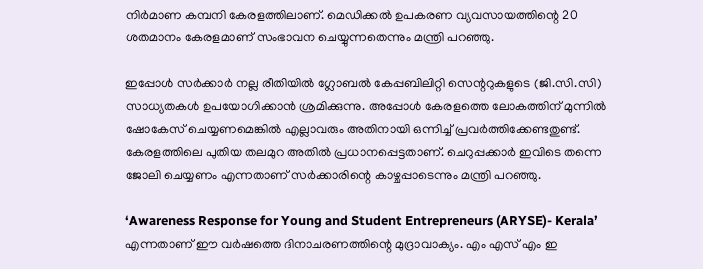നിർമാണ കമ്പനി കേരളത്തിലാണ്. മെഡിക്കൽ ഉപകരണ വ്യവസായത്തിന്റെ 20 ശതമാനം കേരളമാണ് സംഭാവന ചെയ്യുന്നതെന്നും മന്ത്രി പറഞ്ഞു.

ഇപ്പോൾ സർക്കാർ നല്ല രീതിയിൽ ഗ്ലോബൽ കേപ്പബിലിറ്റി സെന്ററുകളുടെ (ജി.സി.സി) സാധ്യതകൾ ഉപയോഗിക്കാൻ ശ്രമിക്കുന്നു. അപ്പോൾ കേരളത്തെ ലോകത്തിന് മുന്നിൽ ഷോകേസ് ചെയ്യണമെങ്കിൽ എല്ലാവരും അതിനായി ഒന്നിച്ച് പ്രവർത്തിക്കേണ്ടതുണ്ട്. കേരളത്തിലെ പുതിയ തലമുറ അതിൽ പ്രധാനപ്പെട്ടതാണ്. ചെറുപ്പക്കാർ ഇവിടെ തന്നെ ജോലി ചെയ്യണം എന്നതാണ് സർക്കാരിന്റെ കാഴ്ചപ്പാടെന്നും മന്ത്രി പറഞ്ഞു.

‘Awareness Response for Young and Student Entrepreneurs (ARYSE)- Kerala’ എന്നതാണ് ഈ വർഷത്തെ ദിനാചരണത്തിന്റെ മുദ്രാവാക്യം. എം എസ് എം ഇ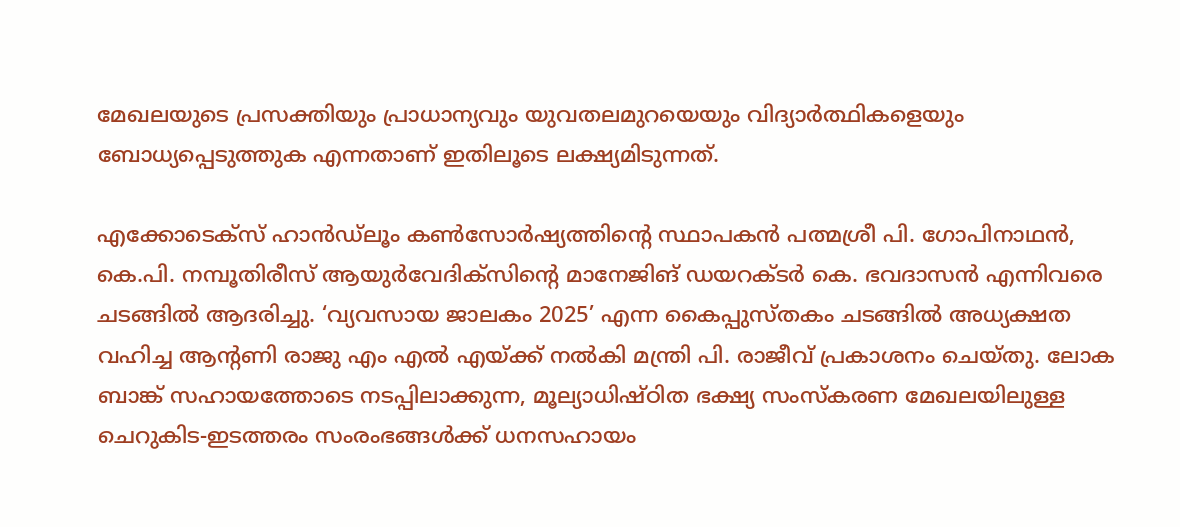മേഖലയുടെ പ്രസക്തിയും പ്രാധാന്യവും യുവതലമുറയെയും വിദ്യാർത്ഥികളെയും ബോധ്യപ്പെടുത്തുക എന്നതാണ് ഇതിലൂടെ ലക്ഷ്യമിടുന്നത്.

എക്കോടെക്‌സ് ഹാൻഡ്‌ലൂം കൺസോർഷ്യത്തിന്റെ സ്ഥാപകൻ പത്മശ്രീ പി. ഗോപിനാഥൻ, കെ.പി. നമ്പൂതിരീസ് ആയുർവേദിക്സിന്റെ മാനേജിങ് ഡയറക്ടർ കെ. ഭവദാസൻ എന്നിവരെ ചടങ്ങിൽ ആദരിച്ചു. ‘വ്യവസായ ജാലകം 2025’ എന്ന കൈപ്പുസ്തകം ചടങ്ങിൽ അധ്യക്ഷത വഹിച്ച ആന്റണി രാജു എം എൽ എയ്ക്ക് നൽകി മന്ത്രി പി. രാജീവ് പ്രകാശനം ചെയ്തു. ലോക ബാങ്ക് സഹായത്തോടെ നടപ്പിലാക്കുന്ന, മൂല്യാധിഷ്ഠിത ഭക്ഷ്യ സംസ്‌കരണ മേഖലയിലുള്ള ചെറുകിട-ഇടത്തരം സംരംഭങ്ങൾക്ക് ധനസഹായം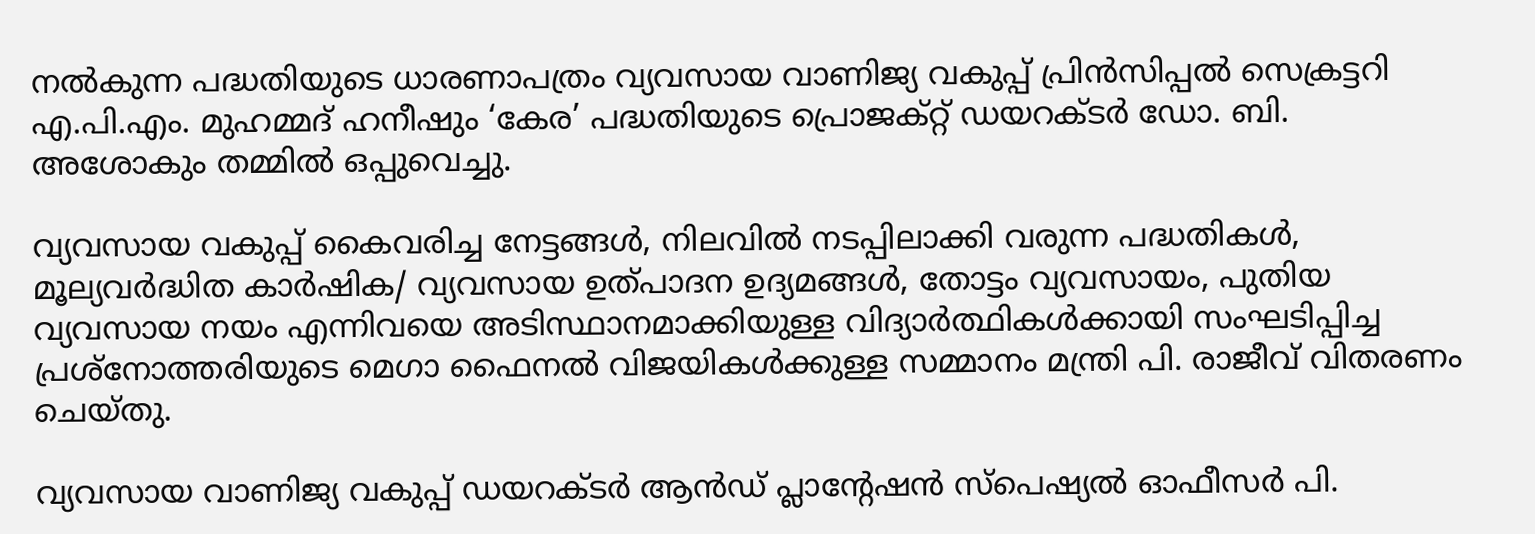നൽകുന്ന പദ്ധതിയുടെ ധാരണാപത്രം വ്യവസായ വാണിജ്യ വകുപ്പ് പ്രിൻസിപ്പൽ സെക്രട്ടറി എ.പി.എം. മുഹമ്മദ് ഹനീഷും ‘കേര’ പദ്ധതിയുടെ പ്രൊജക്റ്റ് ഡയറക്ടർ ഡോ. ബി. അശോകും തമ്മിൽ ഒപ്പുവെച്ചു.

വ്യവസായ വകുപ്പ് കൈവരിച്ച നേട്ടങ്ങൾ, നിലവിൽ നടപ്പിലാക്കി വരുന്ന പദ്ധതികൾ, മൂല്യവർദ്ധിത കാർഷിക/ വ്യവസായ ഉത്പാദന ഉദ്യമങ്ങൾ, തോട്ടം വ്യവസായം, പുതിയ വ്യവസായ നയം എന്നിവയെ അടിസ്ഥാനമാക്കിയുള്ള വിദ്യാർത്ഥികൾക്കായി സംഘടിപ്പിച്ച പ്രശ്നോത്തരിയുടെ മെഗാ ഫൈനൽ വിജയികൾക്കുള്ള സമ്മാനം മന്ത്രി പി. രാജീവ് വിതരണം ചെയ്തു.

വ്യവസായ വാണിജ്യ വകുപ്പ് ഡയറക്ടർ ആൻഡ് പ്ലാന്റേഷൻ സ്‌പെഷ്യൽ ഓഫീസർ പി.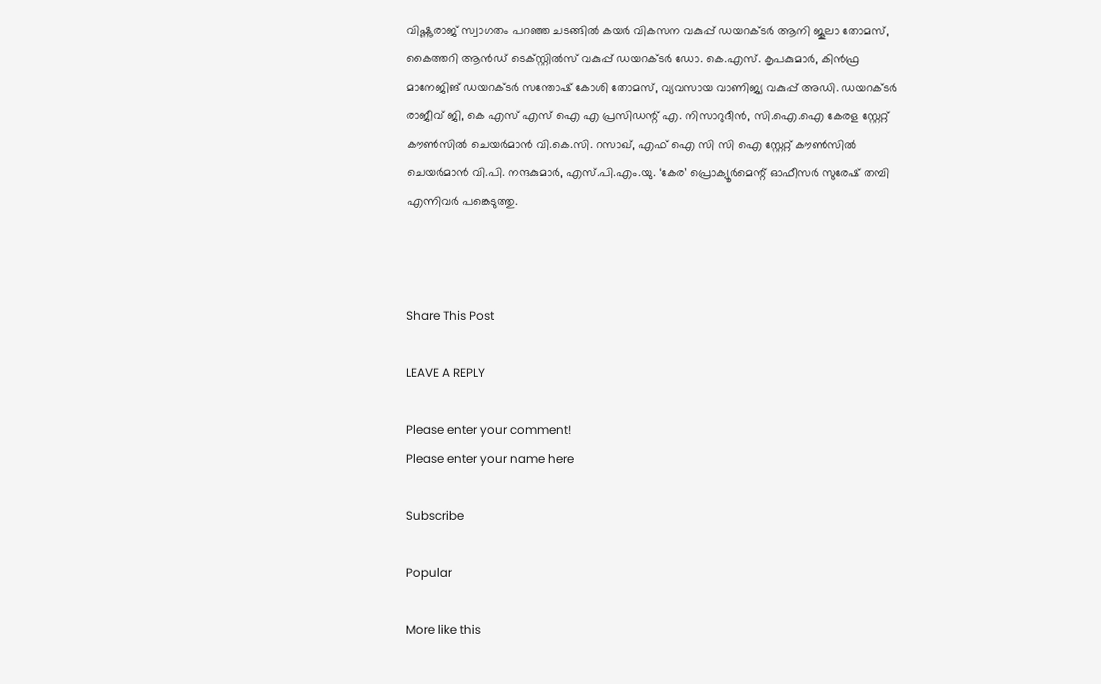വിഷ്ണുരാജ് സ്വാഗതം പറഞ്ഞ ചടങ്ങിൽ കയർ വികസന വകുപ്പ് ഡയറക്ടർ ആനി ജൂലാ തോമസ്, കൈത്തറി ആൻഡ് ടെക്സ്റ്റിൽസ് വകുപ്പ് ഡയറക്ടർ ഡോ. കെ.എസ്. കൃപകുമാർ, കിൻഫ്ര മാനേജിങ് ഡയറക്ടർ സന്തോഷ് കോശി തോമസ്, വ്യവസായ വാണിജ്യ വകുപ്പ് അഡി. ഡയറക്ടർ രാജീവ് ജി, കെ എസ് എസ് ഐ എ പ്രസിഡന്റ് എ. നിസാറുദീൻ, സി.ഐ.ഐ കേരള സ്റ്റേറ്റ് കൗൺസിൽ ചെയർമാൻ വി.കെ.സി. റസാഖ്, എഫ് ഐ സി സി ഐ സ്റ്റേറ്റ് കൗൺസിൽ ചെയർമാൻ വി.പി. നന്ദകുമാർ, എസ്.പി.എം.യു. ‘കേര’ പ്രൊക്യൂർമെന്റ് ഓഫീസർ സുരേഷ് തമ്പി എന്നിവർ പങ്കെടുത്തു.



Share This Post

LEAVE A REPLY

Please enter your comment!
Please enter your name here

Subscribe

Popular

More like this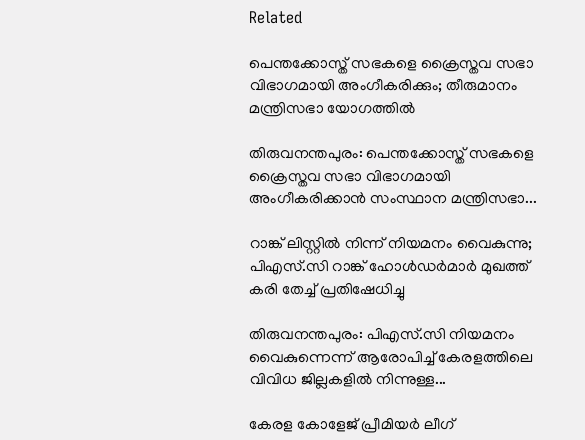Related

പെന്തക്കോസ്ത് സഭകളെ ക്രൈസ്തവ സഭാ വിഭാഗമായി അംഗീകരിക്കും; തീരുമാനം മന്ത്രിസഭാ യോഗത്തില്‍

തിരുവനന്തപുരം: പെന്തക്കോസ്ത് സഭകളെ ക്രൈസ്തവ സഭാ വിഭാഗമായി അംഗീകരിക്കാന്‍ സംസ്ഥാന മന്ത്രിസഭാ...

റാങ്ക് ലിസ്റ്റില്‍ നിന്ന് നിയമനം വൈകുന്നു; പിഎസ്.സി റാങ്ക് ഹോള്‍ഡര്‍മാര്‍ മുഖത്ത് കരി തേച്ച് പ്രതിഷേധിച്ചു

തിരുവനന്തപുരം: പിഎസ്.സി നിയമനം വൈകുന്നെന്ന് ആരോപിച്ച് കേരളത്തിലെ വിവിധ ജില്ലകളില്‍ നിന്നുള്ള...

കേരള കോളേജ് പ്രീമിയർ ലീഗ്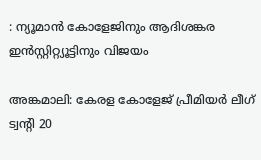: ന്യൂമാൻ കോളേജിനും ആദിശങ്കര ഇൻസ്റ്റിറ്റ്യൂട്ടിനും വിജയം

അങ്കമാലി: കേരള കോളേജ് പ്രീമിയർ ലീഗ് ട്വന്റി 20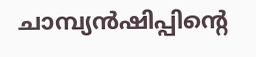ചാമ്പ്യൻഷിപ്പിന്റെ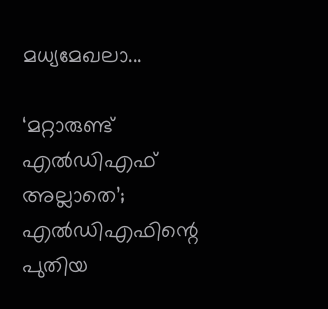മധ്യമേഖലാ...

‘മറ്റാരുണ്ട് എല്‍ഡിഎഫ് അല്ലാതെ’; എല്‍ഡിഎഫിന്റെ പുതിയ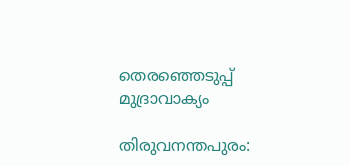തെരഞ്ഞെടുപ്പ് മുദ്രാവാക്യം

തിരുവനന്തപുരം: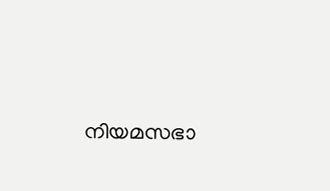നിയമസഭാ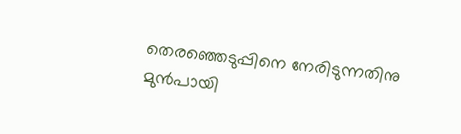തെരഞ്ഞെടുപ്പിനെ നേരിടുന്നതിനു മുന്‍പായി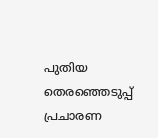പുതിയ തെരഞ്ഞെടുപ്പ് പ്രചാരണ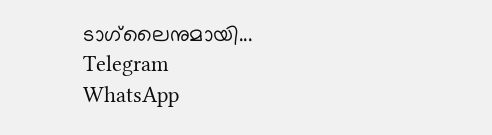ടാഗ്‌ലൈനുമായി...
Telegram
WhatsApp